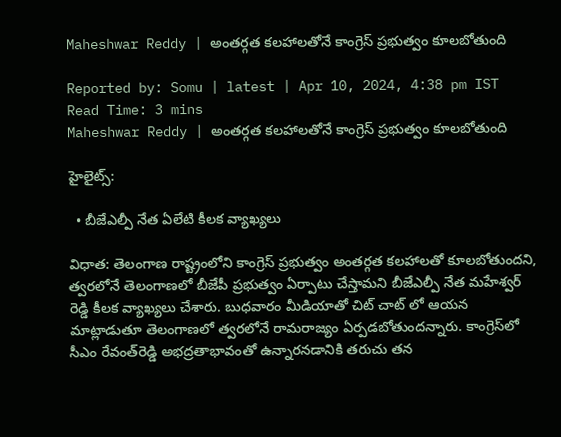Maheshwar Reddy | అంతర్గత కలహాలతోనే కాంగ్రెస్ ప్రభుత్వం కూలబోతుంది

Reported by: Somu | latest | Apr 10, 2024, 4:38 pm IST
Read Time: 3 mins
Maheshwar Reddy | అంతర్గత కలహాలతోనే కాంగ్రెస్ ప్రభుత్వం కూలబోతుంది

హైలైట్స్:

  • బీజేఎల్పీ నేత ఏలేటి కీలక వ్యాఖ్యలు

విధాత: తెలంగాణ రాష్ట్రంలోని కాంగ్రెస్ ప్రభుత్వం అంతర్గత కలహాలతో కూలబోతుందని, త్వరలోనే తెలంగాణలో బీజేపీ ప్రభుత్వం ఏర్పాటు చేస్తామని బీజేఎల్పీ నేత మహేశ్వర్ రెడ్డి కీలక వ్యాఖ్యలు చేశారు. బుధవారం మీడియాతో చిట్ చాట్ లో ఆయన మాట్లాడుతూ తెలంగాణలో త్వరలోనే రామరాజ్యం ఏర్పడబోతుందన్నారు. కాంగ్రెస్‌లో సీఎం రేవంత్‌రెడ్డి అభద్రతాభావంతో ఉన్నారనడానికి తరుచు తన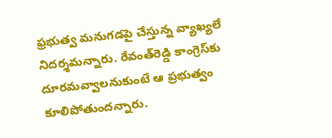ఫ్రభుత్వ మనుగడపై చేస్తున్న వ్యాఖ్యలే నిదర్శమన్నారు. రేవంత్‌రెడ్డి కాంగ్రెస్‌కు దూరమవ్వాలనుకుంటే ఆ ప్రభుత్వం కూలిపోతుందన్నారు.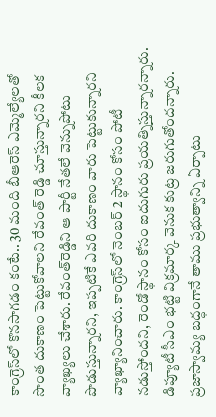కాంగ్రెస్‌లో కొనసాగడం కంటే.. 30 మంది బీఆరెస్‌ ఎమ్మెల్యేలతో సొంత దుకాణం పెట్టుకోవాలని రేవంత్‌ రెడ్డి చూస్తున్నారని కీలక వ్యాఖ్యలు చేశారు. రేవంత్‌రెడ్డిని ఆ పార్టీ నేతలే వెన్నుపోటు పొడుస్తున్నారని, ఇప్పటికే ఎవరి దుకాణం వారు పెట్టుకున్నారని వ్యాఖ్యానించారు. కాంగ్రెస్‌లో నెంబర్ 2 స్థానం కోసం పోటీ నడుస్తోందని, రెండో స్థానం కోసం ఐదుగురు ప్రయత్నిస్తున్నారన్నారు. డిప్యూటీ సీఎం భట్టి విక్రమార్క వెనుక కుట్ర జరుగుతోందన్నారు. ప్రజాస్వామ్య బద్ధంగానే తాము ప్రభుత్వాన్ని ఏర్పాటు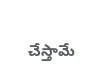చేస్తామే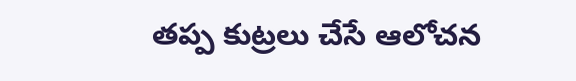తప్ప కుట్రలు చేసే ఆలోచన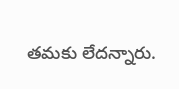తమకు లేదన్నారు.